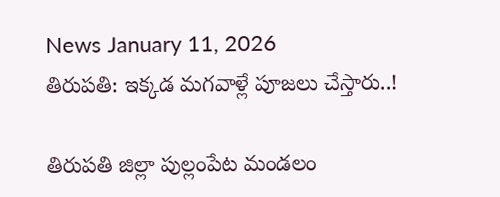News January 11, 2026
తిరుపతి: ఇక్కడ మగవాళ్లే పూజలు చేస్తారు..!

తిరుపతి జిల్లా పుల్లంపేట మండలం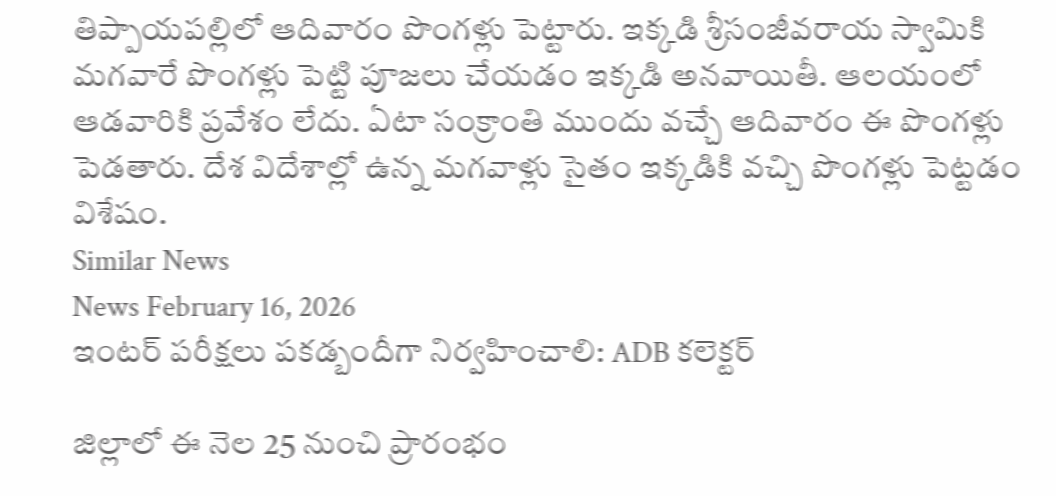తిప్పాయపల్లిలో ఆదివారం పొంగళ్లు పెట్టారు. ఇక్కడి శ్రీసంజీవరాయ స్వామికి మగవారే పొంగళ్లు పెట్టి పూజలు చేయడం ఇక్కడి అనవాయితీ. ఆలయంలో ఆడవారికి ప్రవేశం లేదు. ఏటా సంక్రాంతి ముందు వచ్చే ఆదివారం ఈ పొంగళ్లు పెడతారు. దేశ విదేశాల్లో ఉన్న మగవాళ్లు సైతం ఇక్కడికి వచ్చి పొంగళ్లు పెట్టడం విశేషం.
Similar News
News February 16, 2026
ఇంటర్ పరీక్షలు పకడ్బందీగా నిర్వహించాలి: ADB కలెక్టర్

జిల్లాలో ఈ నెల 25 నుంచి ప్రారంభం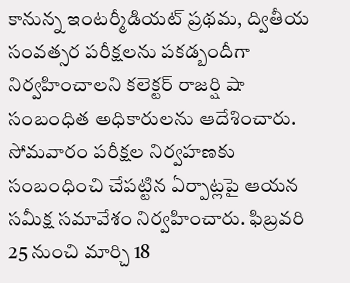కానున్న ఇంటర్మీడియట్ ప్రథమ, ద్వితీయ సంవత్సర పరీక్షలను పకడ్బందీగా నిర్వహించాలని కలెక్టర్ రాజర్షి షా సంబంధిత అధికారులను ఆదేశించారు. సోమవారం పరీక్షల నిర్వహణకు సంబంధించి చేపట్టిన ఏర్పాట్లపై ఆయన సమీక్ష సమావేశం నిర్వహించారు. ఫిబ్రవరి 25 నుంచి మార్చి 18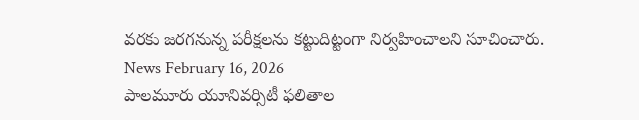వరకు జరగనున్న పరీక్షలను కట్టుదిట్టంగా నిర్వహించాలని సూచించారు.
News February 16, 2026
పాలమూరు యూనివర్సిటీ ఫలితాల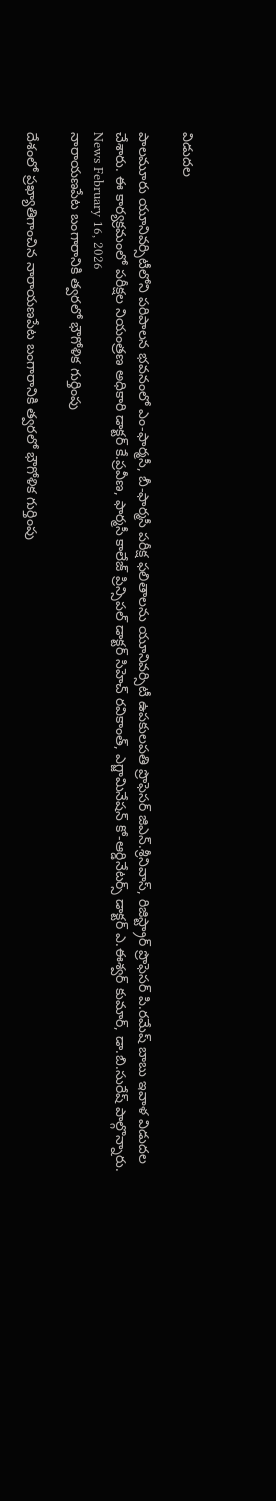విడుదల

పాలమూరు యూనివర్సిటీలోని పరిపాలన భవనంలో ఎం-ఫార్మసీ, బీ-ఫార్మసీ పరీక్ష ఫలితాలను యూనివర్సిటీ ఉపకులపతి ప్రొఫెసర్ జిఎన్.శ్రీనివాస్, రిజిస్ట్రార్ ప్రొఫెసర్ పి.రమేష్ బాబు ఇవాళ విడుదల చేశారు. ఈ కార్యక్రమంలో పరీక్షల నియంత్రణ అధికారి డాక్టర్ కే.ప్రవీణ, ఫార్మసీ కాలేజ్ ప్రిన్సిపల్ డాక్టర్ సిహెచ్ రవికాంత్, ఎగ్జామినేషన్ కో-ఆర్డినేటర్స్ డాక్టర్ ఎ.ఈశ్వర్ కుమార్, డా.బి.సురేష్ పాల్గొన్నారు.
News February 16, 2026
నారాయణపేట బంగారానికి త్వరలో భౌగోళిక గుర్తింపు

దేశంలో ప్రఖ్యాతిగాంచిన నారాయణపేట బంగారానికి త్వరలో భౌగోళిక గుర్తింపు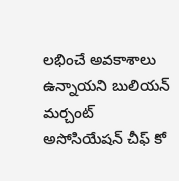లభించే అవకాశాలు ఉన్నాయని బులియన్ మర్చంట్ అసోసియేషన్ చీఫ్ కో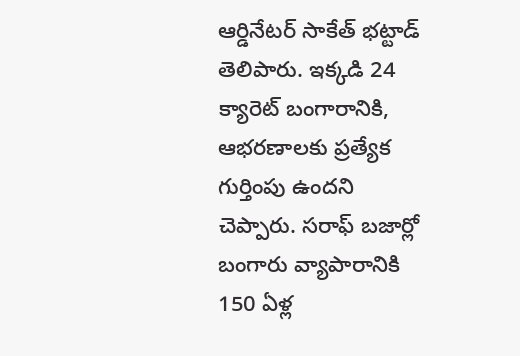ఆర్డినేటర్ సాకేత్ భట్టాడ్ తెలిపారు. ఇక్కడి 24 క్యారెట్ బంగారానికి, ఆభరణాలకు ప్రత్యేక గుర్తింపు ఉందని చెప్పారు. సరాఫ్ బజార్లో బంగారు వ్యాపారానికి 150 ఏళ్ల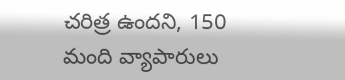చరిత్ర ఉందని, 150 మంది వ్యాపారులు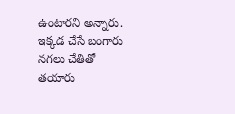ఉంటారని అన్నారు. ఇక్కడ చేసే బంగారు నగలు చేతితో తయారు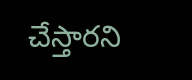చేస్తారని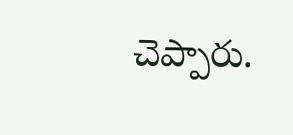చెప్పారు.